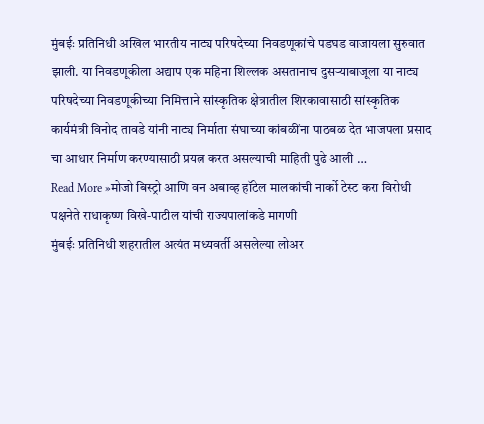मुंबईः प्रतिनिधी अखिल भारतीय नाट्य परिषदेच्या निवडणूकांचे पडघड वाजायला सुरुवात झाली. या निवडणूकीला अद्याप एक महिना शिल्लक असतानाच दुसऱ्याबाजूला या नाट्य परिषदेच्या निवडणूकीच्या निमित्ताने सांस्कृतिक क्षेत्रातील शिरकावासाठी सांस्कृतिक कार्यमंत्री विनोद तावडे यांनी नाट्य निर्माता संघाच्या कांबळींना पाठबळ देत भाजपला प्रसाद चा आधार निर्माण करण्यासाठी प्रयत्न करत असल्याची माहिती पुढे आली …
Read More »मोजो बिस्ट्रो आणि वन अबाव्ह हॉटेल मालकांची नार्को टेस्ट करा विरोधी पक्षनेते राधाकृष्ण विखे-पाटील यांची राज्यपालांकडे मागणी
मुंबईः प्रतिनिधी शहरातील अत्यंत मध्यवर्ती असलेल्या लोअर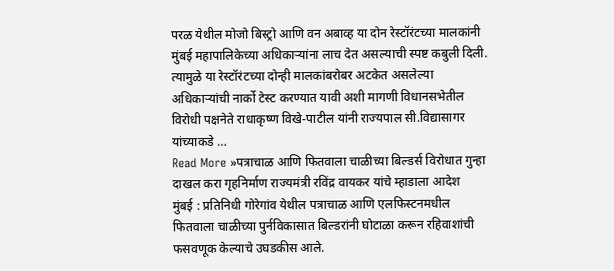परळ येथील मोजो बिस्ट्रो आणि वन अबाव्ह या दोन रेस्टॉरंटच्या मालकांनी मुंबई महापालिकेच्या अधिकाऱ्यांना लाच देत असल्याची स्पष्ट कबुली दिली. त्यामुळे या रेस्टॉरंटच्या दोन्ही मालकांबरोबर अटकेत असलेल्या अधिकाऱ्यांची नार्को टेस्ट करण्यात यावी अशी मागणी विधानसभेतील विरोधी पक्षनेते राधाकृष्ण विखे-पाटील यांनी राज्यपाल सी.विद्यासागर यांच्याकडे …
Read More »पत्राचाळ आणि फितवाला चाळीच्या बिल्डर्स विरोधात गुन्हा दाखल करा गृहनिर्माण राज्यमंत्री रविंद्र वायकर यांचे म्हाडाला आदेश
मुंबई : प्रतिनिधी गोरेगांव येथील पत्राचाळ आणि एलफिस्टनमधील फितवाला चाळीच्या पुर्नविकासात बिल्डरांनी घोटाळा करून रहिवाशांची फसवणूक केल्याचे उघडकीस आले.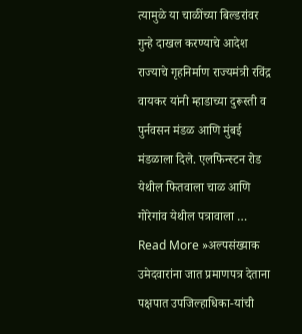त्यामुळे या चाळींच्या बिल्डरांवर गुन्हे दाखल करण्याचे आदेश राज्याचे गृहनिर्माण राज्यमंत्री रविंद्र वायकर यांनी म्हाडाच्या दुरूस्ती व पुर्नवसन मंडळ आणि मुंबई मंडळाला दिले. एलफिन्स्टन रोड येथील फितवाला चाळ आणि गोरेगांव येथील पत्रावाला …
Read More »अल्पसंख्याक उमेदवारांना जात प्रमाणपत्र देताना पक्षपात उपजिल्हाधिका-यांची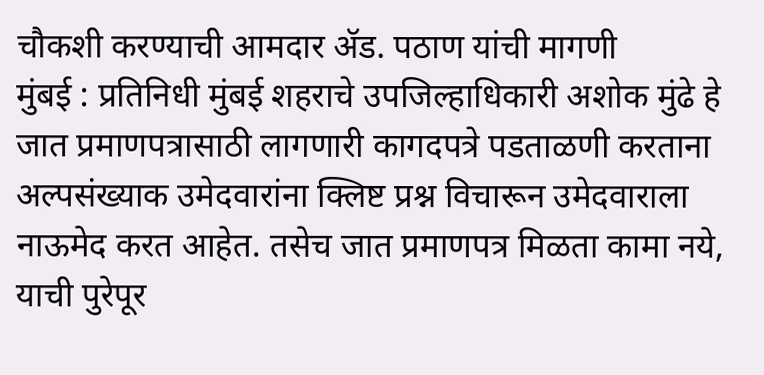चौकशी करण्याची आमदार ॲड. पठाण यांची मागणी
मुंबई : प्रतिनिधी मुंबई शहराचे उपजिल्हाधिकारी अशोक मुंढे हे जात प्रमाणपत्रासाठी लागणारी कागदपत्रे पडताळणी करताना अल्पसंख्याक उमेदवारांना क्लिष्ट प्रश्न विचारून उमेदवाराला नाऊमेद करत आहेत. तसेच जात प्रमाणपत्र मिळता कामा नये, याची पुरेपूर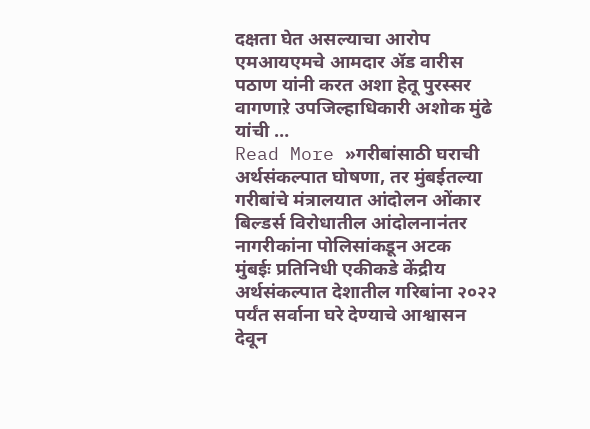दक्षता घेत असल्याचा आरोप एमआयएमचे आमदार ॲड वारीस पठाण यांनी करत अशा हेतू पुरस्सर वागणाऱे उपजिल्हाधिकारी अशोक मुंढे यांची …
Read More »गरीबांसाठी घराची अर्थसंकल्पात घोषणा, तर मुंबईतल्या गरीबांचे मंत्रालयात आंदोलन ओंकार बिल्डर्स विरोधातील आंदोलनानंतर नागरीकांना पोलिसांकडून अटक
मुंबईः प्रतिनिधी एकीकडे केंद्रीय अर्थसंकल्पात देशातील गरिबांना २०२२ पर्यंत सर्वाना घरे देण्याचे आश्वासन देवून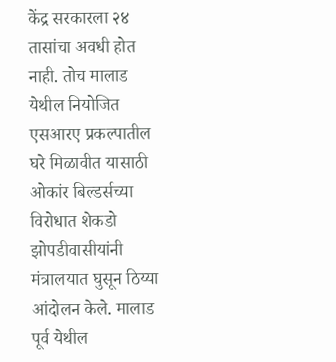केंद्र सरकारला २४ तासांचा अवधी होत नाही. तोच मालाड येथील नियोजित एसआरए प्रकल्पातील घरे मिळावीत यासाठी ओकांर बिल्डर्सच्या विरोधात शेकडो झोपडीवासीयांनी मंत्रालयात घुसून ठिय्या आंदोलन केले. मालाड पूर्व येथील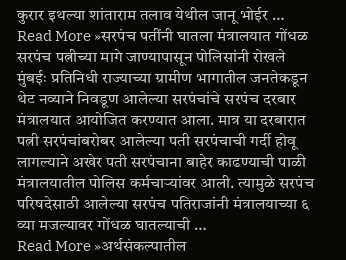कुरार इथल्या शांताराम तलाव येथील जानू भोईर …
Read More »सरपंच पतींनी घातला मंत्रालयात गोंधळ सरपंच पत्नीच्या मागे जाण्यापासून पोलिसांनी रोखले
मुंबईः प्रतिनिधी राज्याच्या ग्रामीण भागातील जनतेकडून थेट नव्याने निवडूण आलेल्या सरपंचांचे सरपंच दरबार मंत्रालयात आयोजित करण्यात आला. मात्र या दरबारात पत्नी सरपंचांबरोबर आलेल्या पती सरपंचाची गर्दी होवू लागल्याने अखेर पती सरपंचाना बाहेर काढण्याची पाळी मंत्रालयातील पोलिस कर्मचाऱ्यांवर आली. त्यामुळे सरपंच परिषदेसाठी आलेल्या सरपंच पतिराजांनी मंत्रालयाच्या ६ व्या मजल्यावर गोंधळ घातल्याची …
Read More »अर्थसंकल्पातील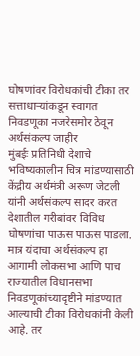घोषणांवर विरोधकांची टीका तर सत्ताधाऱ्यांकडून स्वागत निवडणूका नजरेसमोर ठेवून अर्थसंकल्प जाहीर
मुंबईः प्रतिनिधी देशाचे भविष्यकालीन चित्र मांडण्यासाठी केंद्रीय अर्थमंत्री अरूण जेटली यांनी अर्थसंकल्प सादर करत देशातील गरीबांवर विविध घोषणांचा पाऊस पाऊस पाडला. मात्र यंदाचा अर्थसंकल्प हा आगामी लोकसभा आणि पाच राज्यातील विधानसभा निवडणूकांच्यादृष्टीने मांडण्यात आल्याची टीका विरोधकांनी केली आहे. तर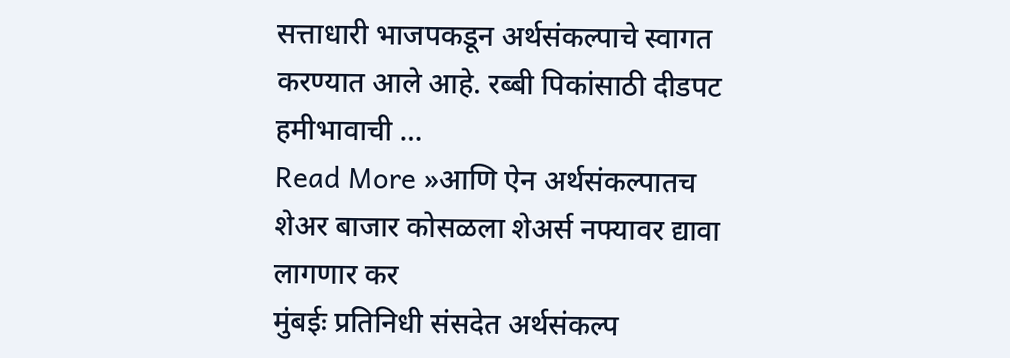सत्ताधारी भाजपकडून अर्थसंकल्पाचे स्वागत करण्यात आले आहे. रब्बी पिकांसाठी दीडपट हमीभावाची …
Read More »आणि ऐन अर्थसंकल्पातच शेअर बाजार कोसळला शेअर्स नफ्यावर द्यावा लागणार कर
मुंबईः प्रतिनिधी संसदेत अर्थसंकल्प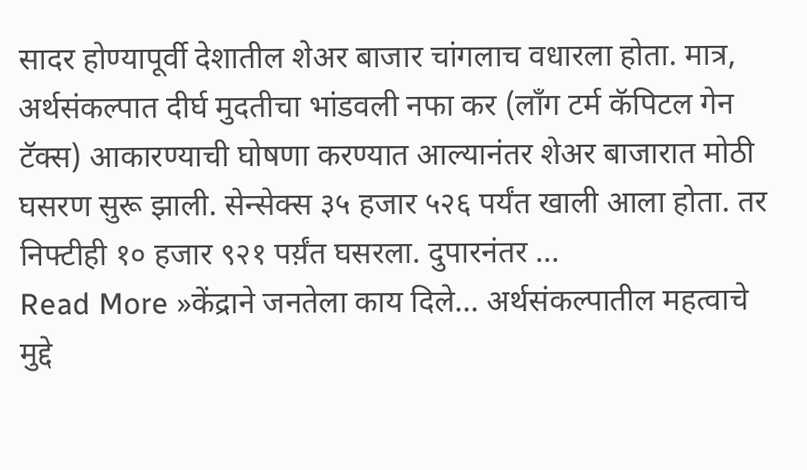सादर होण्यापूर्वी देशातील शेअर बाजार चांगलाच वधारला होता. मात्र, अर्थसंकल्पात दीर्घ मुदतीचा भांडवली नफा कर (लाँग टर्म कॅपिटल गेन टॅक्स) आकारण्याची घोषणा करण्यात आल्यानंतर शेअर बाजारात मोठी घसरण सुरू झाली. सेन्सेक्स ३५ हजार ५२६ पर्यंत खाली आला होता. तर निफ्टीही १० हजार ९२१ पर्य़ंत घसरला. दुपारनंतर …
Read More »केंद्राने जनतेला काय दिले… अर्थसंकल्पातील महत्वाचे मुद्दे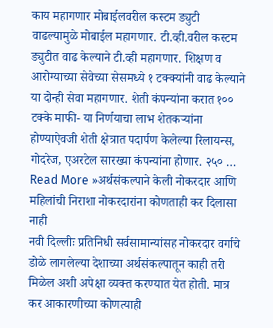काय महागणार मोबाईलवरील कस्टम ड्युटी वाढल्यामुळे मोबाईल महागणार. टी.व्ही.वरील कस्टम ड्युटीत वाढ केल्याने टी.व्ही महागणार. शिक्षण व आरोग्याच्या सेवेच्या सेसमध्ये १ टक्क्यांनी वाढ केल्याने या दोन्ही सेवा महागणार. शेती कंपन्यांना करात १०० टक्के माफी- या निर्णयाचा लाभ शेतकऱ्यांना होण्याऐवजी शेती क्षेत्रात पदार्पण केलेल्या रिलायन्स, गोदरेज, एअरटेल सारख्या कंपन्यांना होणार. २५० …
Read More »अर्थसंकल्पाने केली नोकरदार आणि महिलांची निराशा नोकरदारांना कोणताही कर दिलासा नाही
नवी दिल्लीः प्रतिनिधी सर्वसामान्यांसह नोकरदार वर्गाचे डोळे लागलेल्या देशाच्या अर्थसंकल्पातून काही तरी मिळेल अशी अपेक्षा व्यक्त करण्यात येत होती. मात्र कर आकारणीच्या कोणत्याही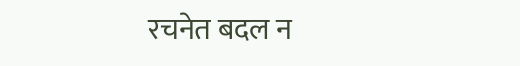रचनेत बदल न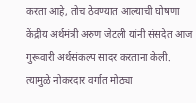करता आहे, तोच ठेवण्यात आल्याची घोषणा केंद्रीय अर्थमंत्री अरुण जेटली यांनी संसदेत आज गुरूवारी अर्थसंकल्प सादर करताना केली. त्यामुळे नोकरदार वर्गात मोठ्या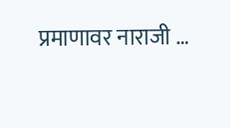प्रमाणावर नाराजी …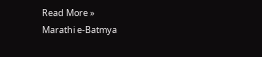Read More »
Marathi e-Batmya